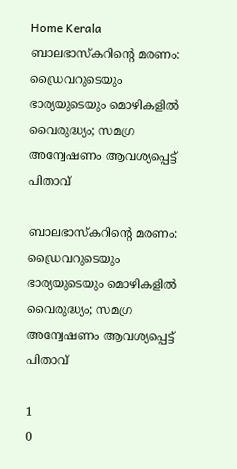Home Kerala ബാലഭാസ്‌കറിന്റെ മരണം: ഡ്രൈവറുടെയും ഭാര്യയുടെയും മൊഴികളില്‍ വൈരുദ്ധ്യം; സമഗ്ര അന്വേഷണം ആവശ്യപ്പെട്ട് പിതാവ്

ബാലഭാസ്‌കറിന്റെ മരണം: ഡ്രൈവറുടെയും ഭാര്യയുടെയും മൊഴികളില്‍ വൈരുദ്ധ്യം; സമഗ്ര അന്വേഷണം ആവശ്യപ്പെട്ട് പിതാവ്

1
0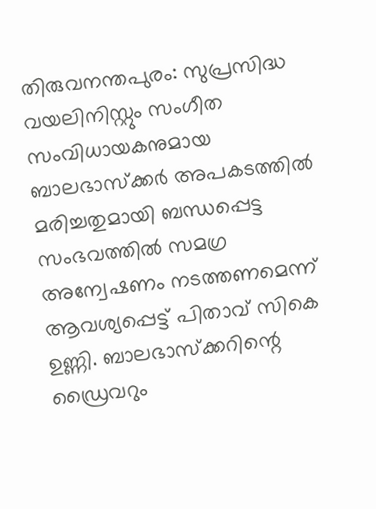തിരുവനന്തപുരം: സുപ്രസിദ്ധ വയലിനിസ്റ്റും സംഗീത സംവിധായകനുമായ ബാലഭാസ്‌ക്കര്‍ അപകടത്തില്‍ മരിച്ചതുമായി ബന്ധപ്പെട്ട സംഭവത്തില്‍ സമഗ്ര അന്വേഷണം നടത്തണമെന്ന് ആവശ്യപ്പെട്ട് പിതാവ് സികെ ഉണ്ണി. ബാലഭാസ്‌ക്കറിന്റെ ഡ്രൈവറും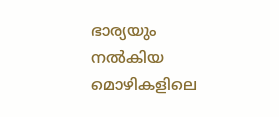ഭാര്യയും നല്‍കിയ മൊഴികളിലെ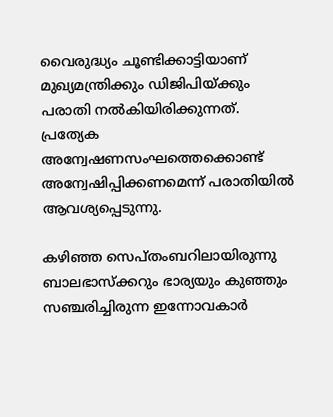വൈരുദ്ധ്യം ചൂണ്ടിക്കാട്ടിയാണ് മുഖ്യമന്ത്രിക്കും ഡിജിപിയ്ക്കും പരാതി നല്‍കിയിരിക്കുന്നത്. പ്രത്യേക അന്വേഷണസംഘത്തെക്കൊണ്ട് അന്വേഷിപ്പിക്കണമെന്ന് പരാതിയില്‍ ആവശ്യപ്പെടുന്നു.

കഴിഞ്ഞ സെപ്തംബറിലായിരുന്നു ബാലഭാസ്‌ക്കറും ഭാര്യയും കുഞ്ഞും സഞ്ചരിച്ചിരുന്ന ഇന്നോവകാര്‍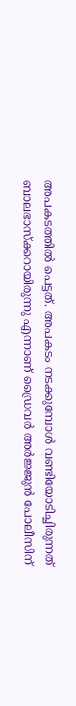അപകടത്തില്‍ പെട്ടത്. അപകടം നടക്കുമ്പോള്‍ വണ്ടിയോടിച്ചിരുന്നത് ബാലഭാസ്‌ക്കറായിരുന്നു എന്നാണ് ഡ്രൈവര്‍ അര്‍ജ്ജുന്‍ പോലീസിന്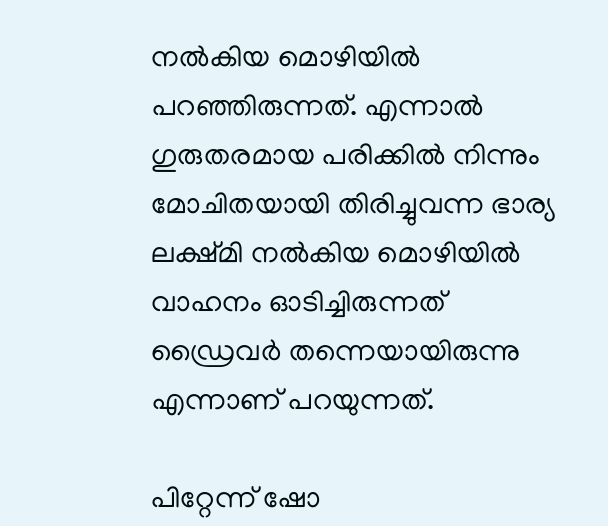നല്‍കിയ മൊഴിയില്‍ പറഞ്ഞിരുന്നത്. എന്നാല്‍ ഗുരുതരമായ പരിക്കില്‍ നിന്നും മോചിതയായി തിരിച്ചുവന്ന ഭാര്യ ലക്ഷ്മി നല്‍കിയ മൊഴിയില്‍ വാഹനം ഓടിച്ചിരുന്നത് ഡ്രൈവര്‍ തന്നെയായിരുന്നു എന്നാണ് പറയുന്നത്.

പിറ്റേന്ന് ഷോ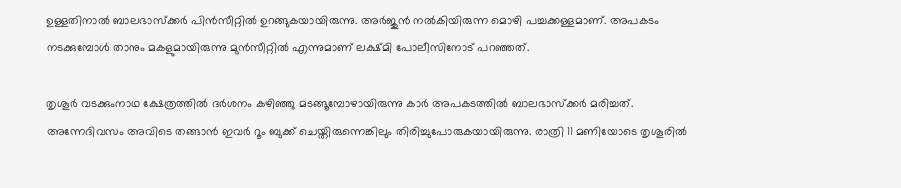ഉള്ളതിനാല്‍ ബാലഭാസ്‌ക്കര്‍ പിന്‍സീറ്റില്‍ ഉറങ്ങുകയായിരുന്നു. അര്‍ജുന്‍ നല്‍കിയിരുന്ന മൊഴി പച്ചക്കള്ളമാണ്. അപകടം നടക്കുമ്പോള്‍ താനും മകളുമായിരുന്നു മുന്‍സീറ്റില്‍ എന്നുമാണ് ലക്ഷ്മി പോലീസിനോട് പറഞ്ഞത്.

തൃശൂര്‍ വടക്കുംനാഥ ക്ഷേത്രത്തില്‍ ദര്‍ശനം കഴിഞ്ഞു മടങ്ങൂമ്പോഴായിരുന്നു കാര്‍ അപകടത്തില്‍ ബാലഭാസ്‌ക്കര്‍ മരിച്ചത്. അന്നേദിവസം അവിടെ തങ്ങാന്‍ ഇവര്‍ റൂം ബുക്ക് ചെയ്തിരുന്നെങ്കിലും തിരിച്ചുപോരുകയായിരുന്നു. രാത്രി 11 മണിയോടെ തൃശൂരില്‍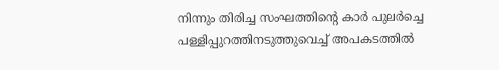നിന്നും തിരിച്ച സംഘത്തിന്റെ കാര്‍ പുലര്‍ച്ചെ പള്ളിപ്പുറത്തിനടുത്തുവെച്ച് അപകടത്തില്‍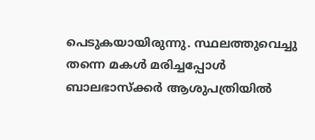പെടുകയായിരുന്നു. സ്ഥലത്തുവെച്ചു തന്നെ മകള്‍ മരിച്ചപ്പോള്‍ ബാലഭാസ്‌ക്കര്‍ ആശുപത്രിയില്‍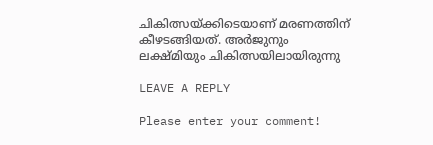ചികിത്സയ്ക്കിടെയാണ് മരണത്തിന് കീഴടങ്ങിയത്. അര്‍ജുനും ലക്ഷ്മിയും ചികിത്സയിലായിരുന്നു

LEAVE A REPLY

Please enter your comment!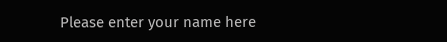Please enter your name here